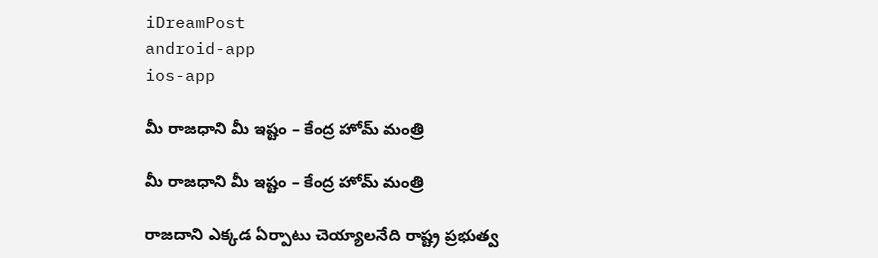iDreamPost
android-app
ios-app

మీ రాజధాని మీ ఇష్టం – కేంద్ర హోమ్ మంత్రి

మీ రాజధాని మీ ఇష్టం – కేంద్ర హోమ్ మంత్రి

రాజదాని ఎక్కడ ఏర్పాటు చెయ్యాలనేది రాష్ట్ర ప్రభుత్వ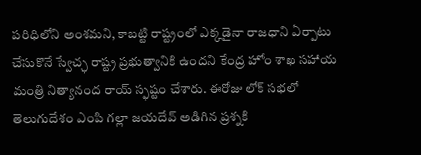పరిధిలోని అంశమని, కాబట్టి రాష్ట్రంలో ఎక్కడైనా రాజధాని ఏర్పాటు చేసుకొనే స్వేచ్ఛ రాష్ట్ర ప్రభుత్వానికి ఉందని కేంద్ర హోం శాఖ సహాయ మంత్రి నిత్యానంద రాయ్ స్ఫష్టం చేశారు. ఈరోజు లోక్ సభలో తెలుగుదేశం ఎంపి గల్లా జయదేవ్ అడిగిన ప్రశ్నకి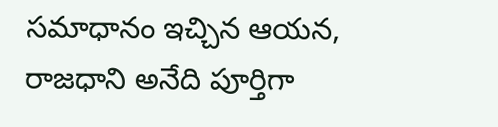సమాధానం ఇచ్చిన ఆయన, రాజధాని అనేది పూర్తిగా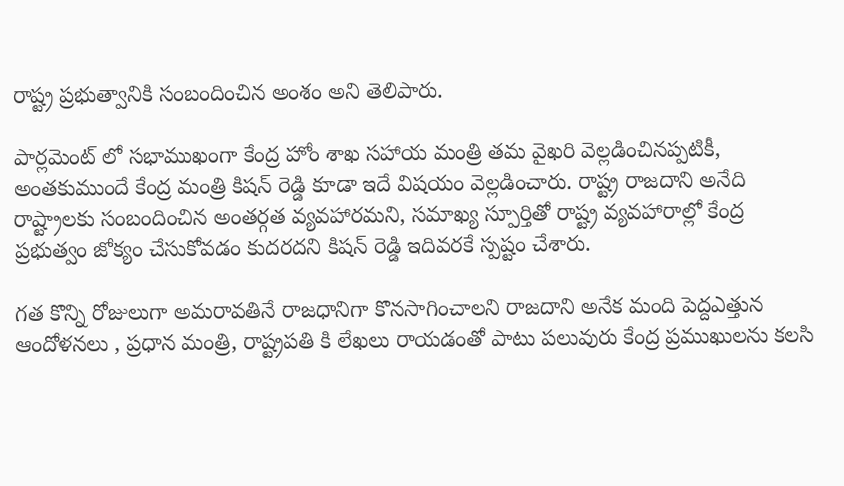రాష్ట్ర ప్రభుత్వానికి సంబందించిన అంశం అని తెలిపారు.

పార్లమెంట్ లో సభాముఖంగా కేంద్ర హోం శాఖ సహాయ మంత్రి తమ వైఖరి వెల్లడించినప్పటికీ, అంతకుముందే కేంద్ర మంత్రి కిషన్ రెడ్డి కూడా ఇదే విషయం వెల్లడించారు. రాష్ట్ర రాజదాని అనేది రాష్ట్రాలకు సంబందించిన అంతర్గత వ్యవహారమని, సమాఖ్య స్పూర్తితో రాష్ట్ర వ్యవహారాల్లో కేంద్ర ప్రభుత్వం జోక్యం చేసుకోవడం కుదరదని కిషన్ రెడ్డి ఇదివరకే స్పష్టం చేశారు.

గత కొన్ని రోజులుగా అమరావతినే రాజధానిగా కొనసాగించాలని రాజదాని అనేక మంది పెద్దఎత్తున ఆందోళనలు , ప్రధాన మంత్రి, రాష్ట్రపతి కి లేఖలు రాయడంతో పాటు పలువురు కేంద్ర ప్రముఖులను కలసి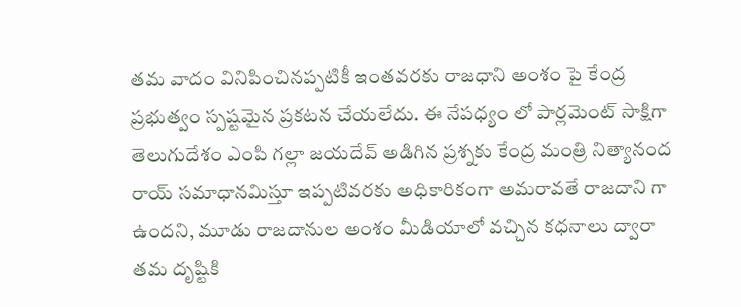తమ వాదం వినిపించినప్పటికీ ఇంతవరకు రాజధాని అంశం పై కేంద్ర ప్రభుత్వం స్పష్టమైన ప్రకటన చేయలేదు. ఈ నేపధ్యం లో పార్లమెంట్ సాక్షిగా తెలుగుదేశం ఎంపి గల్లా జయదేవ్ అడిగిన ప్రశ్నకు కేంద్ర మంత్రి నిత్యానంద రాయ్ సమాధానమిస్తూ ఇప్పటివరకు అధికారికంగా అమరావతే రాజదాని గా ఉందని, మూడు రాజదానుల అంశం మీడియాలో వచ్చిన కధనాలు ద్వారా తమ దృష్టికి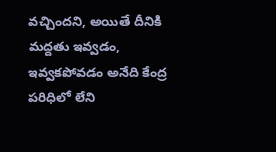వచ్చిందని, అయితే దీనికి మద్దతు ఇవ్వడం, ఇవ్వకపోవడం అనేది కేంద్ర పరిధిలో లేని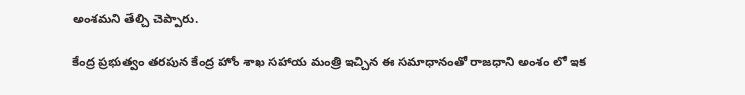అంశమని తేల్చి చెప్పారు.

కేంద్ర ప్రభుత్వం తరపున కేంద్ర హోం శాఖ సహాయ మంత్రి ఇచ్చిన ఈ సమాధానంతో రాజధాని అంశం లో ఇక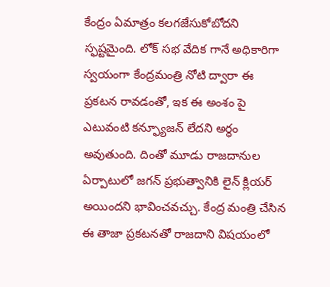కేంద్రం ఏమాత్రం కలగజేసుకోబోదని స్ఫష్టమైంది. లోక్ సభ వేదిక గానే అధికారిగా స్వయంగా కేంద్రమంత్రి నోటి ద్వారా ఈ ప్రకటన రావడంతో, ఇక ఈ అంశం పై ఎటువంటి కన్ఫ్యూజన్ లేదని అర్ధం అవుతుంది. దింతో మూడు రాజదానుల ఏర్పాటులో జగన్ ప్రభుత్వానికి లైన్ క్లియర్ అయిందని భావించవచ్చు. కేంద్ర మంత్రి చేసిన ఈ తాజా ప్రకటనతో రాజదాని విషయంలో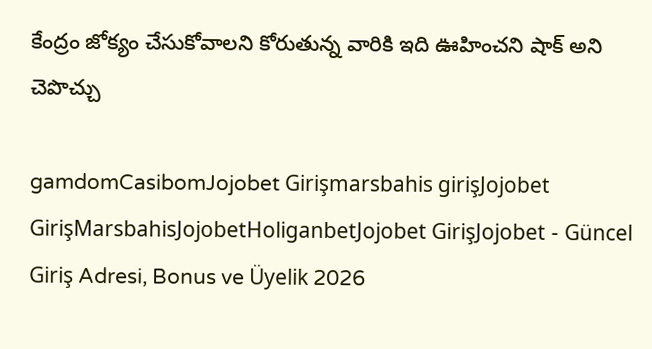కేంద్రం జోక్యం చేసుకోవాలని కోరుతున్న వారికి ఇది ఊహించని షాక్ అని చెపొచ్చు

gamdomCasibomJojobet Girişmarsbahis girişJojobet GirişMarsbahisJojobetHoliganbetJojobet GirişJojobet - Güncel Giriş Adresi, Bonus ve Üyelik 2026